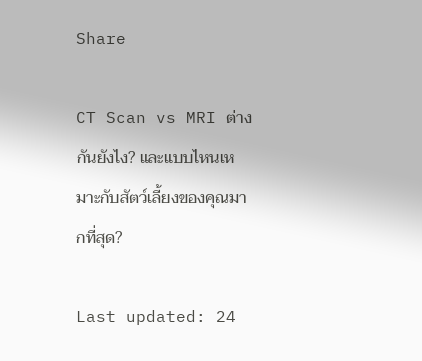Share

CT Scan vs MRI ต่างกันยังไง? และแบบไหนเหมาะกับสัตว์เลี้ยงของคุณมากที่สุด?

Last updated: 24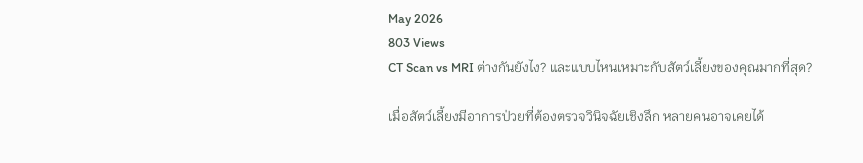May 2026
803 Views
CT Scan vs MRI ต่างกันยังไง? และแบบไหนเหมาะกับสัตว์เลี้ยงของคุณมากที่สุด?

เมื่อสัตว์เลี้ยงมีอาการป่วยที่ต้องตรวจวินิจฉัยเชิงลึก หลายคนอาจเคยได้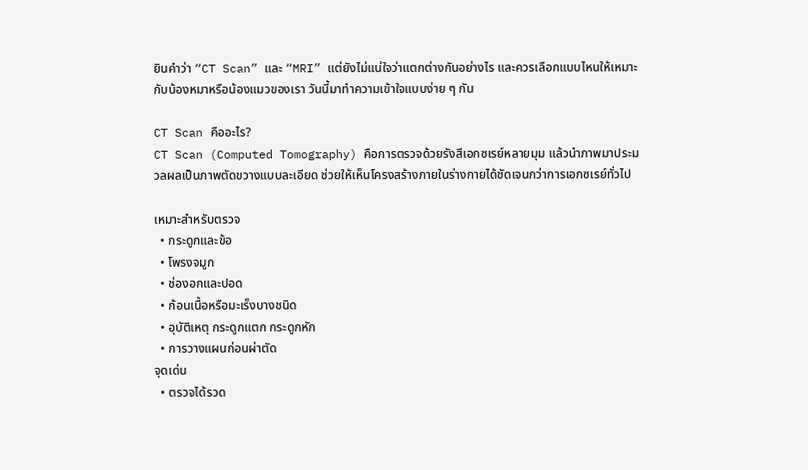ยินคำว่า “CT Scan” และ “MRI” แต่ยังไม่แน่ใจว่าแตกต่างกันอย่างไร และควรเลือกแบบไหนให้เหมาะกับน้องหมาหรือน้องแมวของเรา วันนี้มาทำความเข้าใจแบบง่าย ๆ กัน

CT Scan คืออะไร?
CT Scan (Computed Tomography) คือการตรวจด้วยรังสีเอกซเรย์หลายมุม แล้วนำภาพมาประมวลผลเป็นภาพตัดขวางแบบละเอียด ช่วยให้เห็นโครงสร้างภายในร่างกายได้ชัดเจนกว่าการเอกซเรย์ทั่วไป

เหมาะสำหรับตรวจ
  • กระดูกและข้อ
  • โพรงจมูก
  • ช่องอกและปอด
  • ก้อนเนื้อหรือมะเร็งบางชนิด
  • อุบัติเหตุ กระดูกแตก กระดูกหัก
  • การวางแผนก่อนผ่าตัด
จุดเด่น
  • ตรวจได้รวด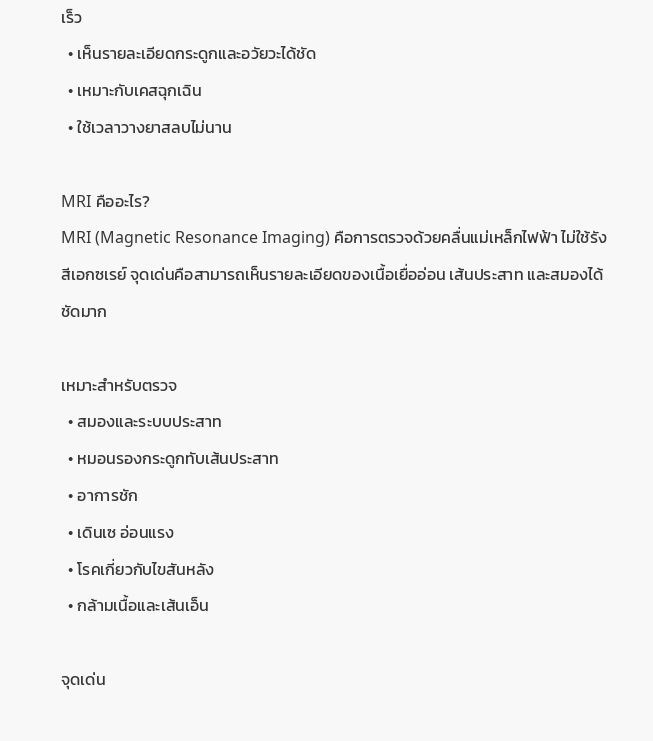เร็ว
  • เห็นรายละเอียดกระดูกและอวัยวะได้ชัด
  • เหมาะกับเคสฉุกเฉิน
  • ใช้เวลาวางยาสลบไม่นาน

MRI คืออะไร?
MRI (Magnetic Resonance Imaging) คือการตรวจด้วยคลื่นแม่เหล็กไฟฟ้า ไม่ใช้รังสีเอกซเรย์ จุดเด่นคือสามารถเห็นรายละเอียดของเนื้อเยื่ออ่อน เส้นประสาท และสมองได้ชัดมาก

เหมาะสำหรับตรวจ
  • สมองและระบบประสาท
  • หมอนรองกระดูกทับเส้นประสาท
  • อาการชัก
  • เดินเซ อ่อนแรง
  • โรคเกี่ยวกับไขสันหลัง
  • กล้ามเนื้อและเส้นเอ็น

จุดเด่น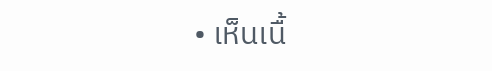• เห็นเนื้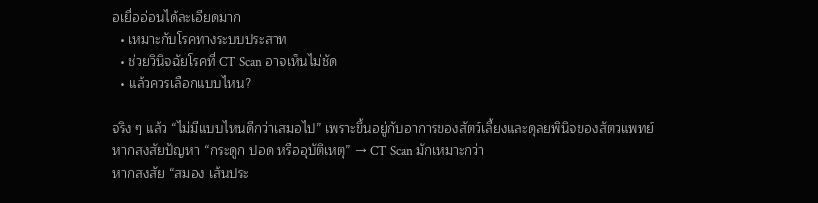อเยื่ออ่อนได้ละเอียดมาก
  • เหมาะกับโรคทางระบบประสาท
  • ช่วยวินิจฉัยโรคที่ CT Scan อาจเห็นไม่ชัด
  • แล้วควรเลือกแบบไหน?

จริง ๆ แล้ว “ไม่มีแบบไหนดีกว่าเสมอไป” เพราะขึ้นอยู่กับอาการของสัตว์เลี้ยงและดุลยพินิจของสัตวแพทย์
หากสงสัยปัญหา “กระดูก ปอด หรืออุบัติเหตุ” → CT Scan มักเหมาะกว่า
หากสงสัย “สมอง เส้นประ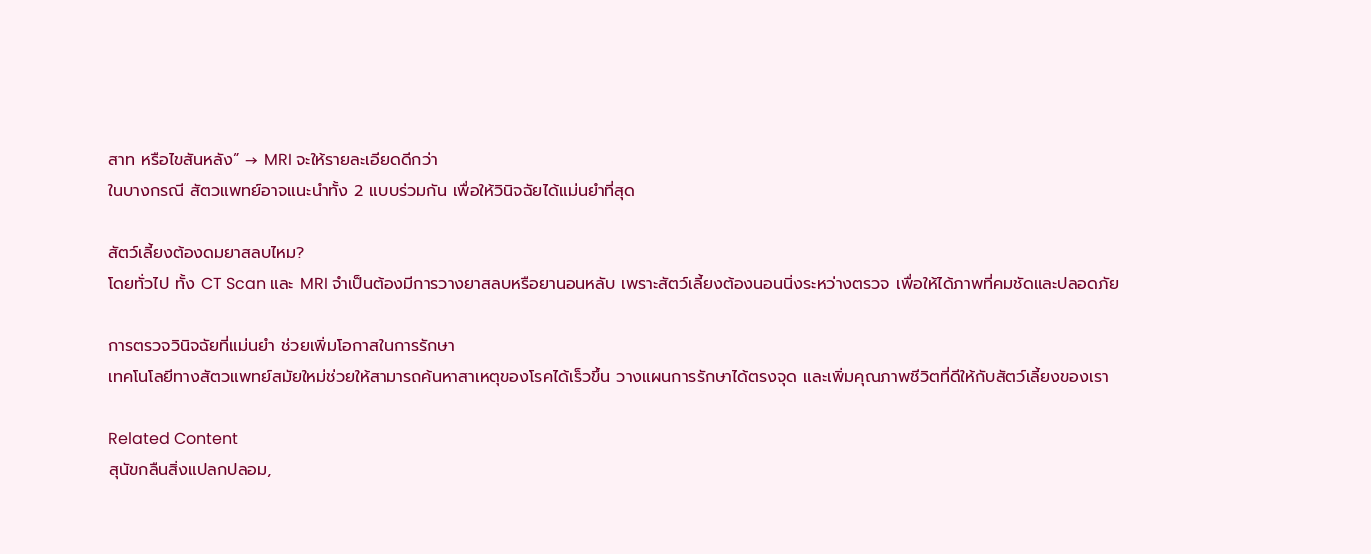สาท หรือไขสันหลัง” → MRI จะให้รายละเอียดดีกว่า
ในบางกรณี สัตวแพทย์อาจแนะนำทั้ง 2 แบบร่วมกัน เพื่อให้วินิจฉัยได้แม่นยำที่สุด

สัตว์เลี้ยงต้องดมยาสลบไหม?
โดยทั่วไป ทั้ง CT Scan และ MRI จำเป็นต้องมีการวางยาสลบหรือยานอนหลับ เพราะสัตว์เลี้ยงต้องนอนนิ่งระหว่างตรวจ เพื่อให้ได้ภาพที่คมชัดและปลอดภัย

การตรวจวินิจฉัยที่แม่นยำ ช่วยเพิ่มโอกาสในการรักษา
เทคโนโลยีทางสัตวแพทย์สมัยใหม่ช่วยให้สามารถค้นหาสาเหตุของโรคได้เร็วขึ้น วางแผนการรักษาได้ตรงจุด และเพิ่มคุณภาพชีวิตที่ดีให้กับสัตว์เลี้ยงของเรา

Related Content
สุนัขกลืนสิ่งแปลกปลอม,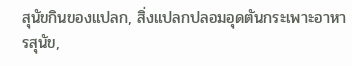สุนัขกินของแปลก, สิ่งแปลกปลอมอุดตันกระเพาะอาหารสุนัข,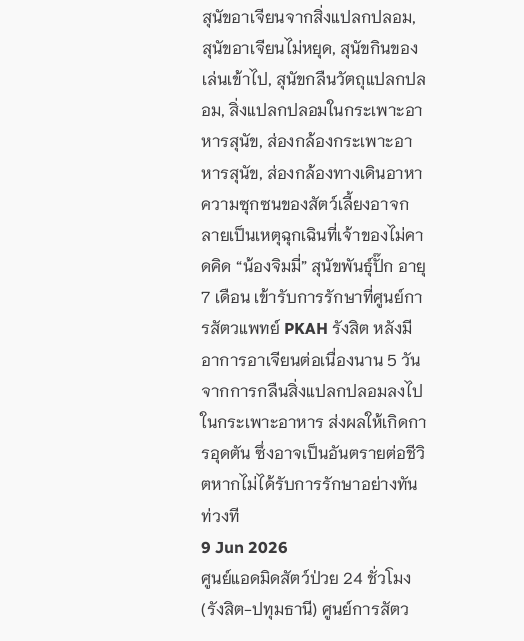สุนัขอาเจียนจากสิ่งแปลกปลอม, สุนัขอาเจียนไม่หยุด, สุนัขกินของเล่นเข้าไป, สุนัขกลืนวัตถุแปลกปลอม, สิ่งแปลกปลอมในกระเพาะอาหารสุนัข, ส่องกล้องกระเพาะอาหารสุนัข, ส่องกล้องทางเดินอาหา
ความซุกซนของสัตว์เลี้ยงอาจกลายเป็นเหตุฉุกเฉินที่เจ้าของไม่คาดคิด “น้องจิมมี่” สุนัขพันธุ์ปั๊ก อายุ 7 เดือน เข้ารับการรักษาที่ศูนย์การสัตวแพทย์ PKAH รังสิต หลังมีอาการอาเจียนต่อเนื่องนาน 5 วัน จากการกลืนสิ่งแปลกปลอมลงไปในกระเพาะอาหาร ส่งผลให้เกิดการอุดตัน ซึ่งอาจเป็นอันตรายต่อชีวิตหากไม่ได้รับการรักษาอย่างทันท่วงที
9 Jun 2026
ศูนย์แอดมิดสัตว์ป่วย 24 ชั่วโมง (รังสิต-ปทุมธานี) ศูนย์การสัตว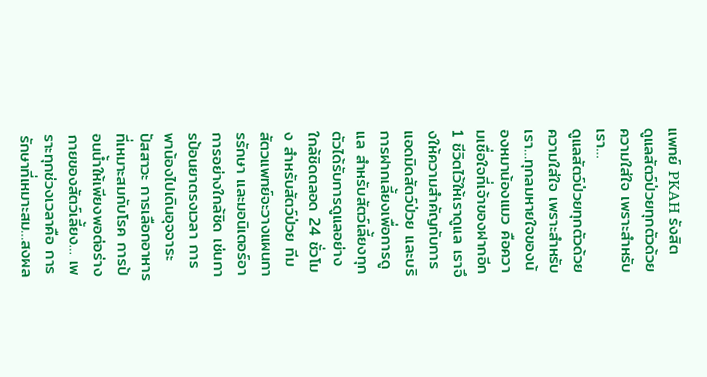แพทย์ PKAH รังสิต  ดูแลสัตว์ป่วยทุกตัวด้วยความใส่ใจ เพราะสำหรับเรา…
ดูแลสัตว์ป่วยทุกตัวด้วยความใส่ใจ เพราะสำหรับเรา…ทุกลมหายใจของน้องหมาน้องแมว คือความเชื่อใจที่เจ้าของฝากอีก 1 ชีวิตไว้ให้เราดูแล เราจึงให้ความสำคัญกับการแอดมิดสัตว์ป่วย และบริการฝากเลี้ยงเพื่อการดูแล สำหรับสัตว์เลี้ยงทุกตัวได้รับการดูแลอย่างใกล้ชิดตลอด 24 ชั่วโมง สำหรับสัตว์ป่วย ทีมสัตวแพทย์จะวางแผนการรักษา และมอนิเตอร์อาการอย่างใกล้ชิด เช่นการป้อนยาตรงเวลา การพาน้องไปเดินอุจจาระ ปัสสาวะ การเลือกอาหารที่เหมาะสมกับโรค การป้อนน้ำให้เพียงพอต่อร่างกายของสัตว์เลี้ยง… เพราะทุกช่วงเวลาคือ การรักษาที่เหมาะสม…สงผล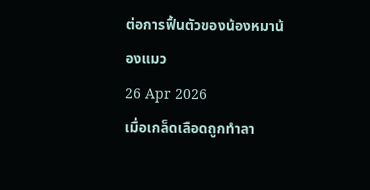ต่อการฟื้นตัวของน้องหมาน้องแมว
26 Apr 2026
เมื่อเกล็ดเลือดถูกทำลา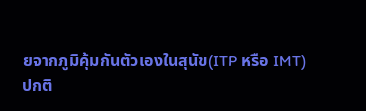ยจากภูมิคุ้มกันตัวเองในสุนัข(ITP หรือ IMT)
ปกติ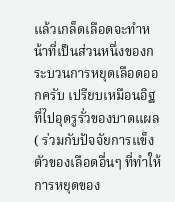แล้วเกล็ดเลือดจะทำหน้าที่เป็นส่วนหนึ่งของกระบวนการหยุดเลือดออกครับ เปรียบเหมือนอิฐที่ไปอุดรูรั่วของบาดแผล ( ร่วมกับปัจจัยการแข็งตัวของเลือดอื่นๆ ที่ทำให้การหยุดของ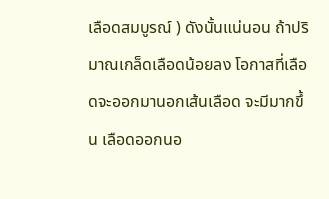เลือดสมบูรณ์ ) ดังนั้นแน่นอน ถ้าปริมาณเกล็ดเลือดน้อยลง โอกาสที่เลือดจะออกมานอกเส้นเลือด จะมีมากขึ้น เลือดออกนอ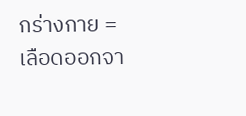กร่างกาย = เลือดออกจา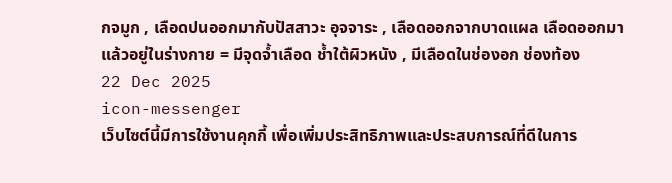กจมูก , เลือดปนออกมากับปัสสาวะ อุจจาระ , เลือดออกจากบาดแผล เลือดออกมาแล้วอยู่ในร่างกาย = มีจุดจ้ำเลือด ช้ำใต้ผิวหนัง , มีเลือดในช่องอก ช่องท้อง
22 Dec 2025
icon-messenger
เว็บไซต์นี้มีการใช้งานคุกกี้ เพื่อเพิ่มประสิทธิภาพและประสบการณ์ที่ดีในการ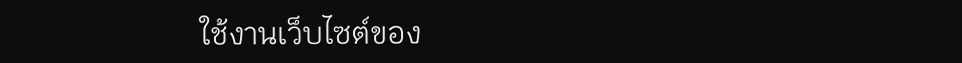ใช้งานเว็บไซต์ของ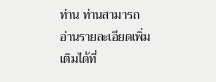ท่าน ท่านสามารถอ่านรายละเอียดเพิ่มเติมได้ที่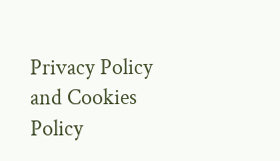Privacy Policy and Cookies Policy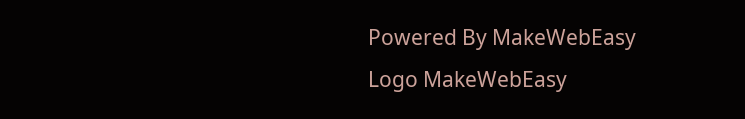Powered By MakeWebEasy Logo MakeWebEasy